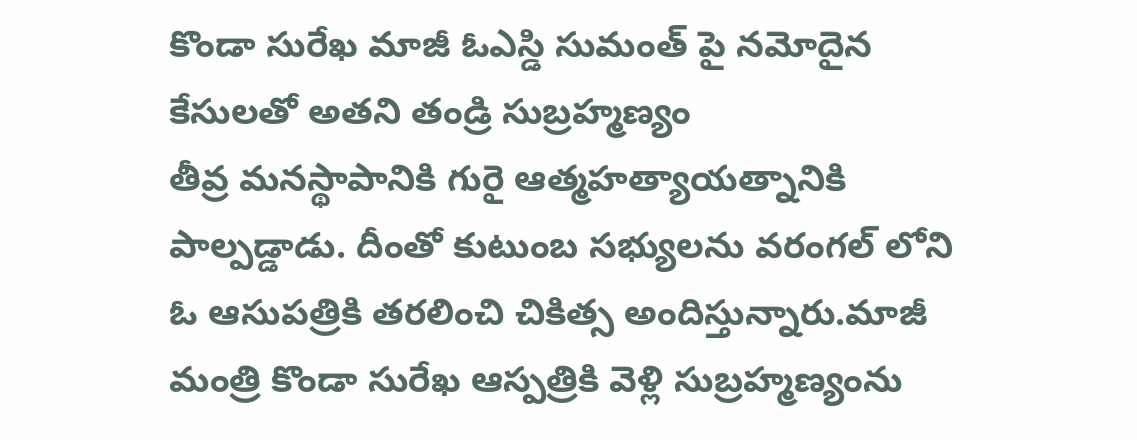కొండా సురేఖ మాజీ ఓఎస్డి సుమంత్ పై నమోదైన కేసులతో అతని తండ్రి సుబ్రహ్మణ్యం
తీవ్ర మనస్థాపానికి గురై ఆత్మహత్యాయత్నానికి పాల్పడ్డాడు. దీంతో కుటుంబ సభ్యులను వరంగల్ లోని ఓ ఆసుపత్రికి తరలించి చికిత్స అందిస్తున్నారు.మాజీ మంత్రి కొండా సురేఖ ఆస్పత్రికి వెళ్లి సుబ్రహ్మణ్యంను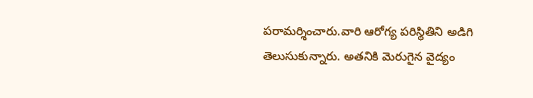పరామర్శించారు.వారి ఆరోగ్య పరిస్థితిని అడిగి తెలుసుకున్నారు. అతనికి మెరుగైన వైద్యం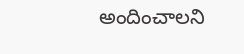అందించాలని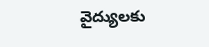వైద్యులకు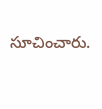సూచించారు.